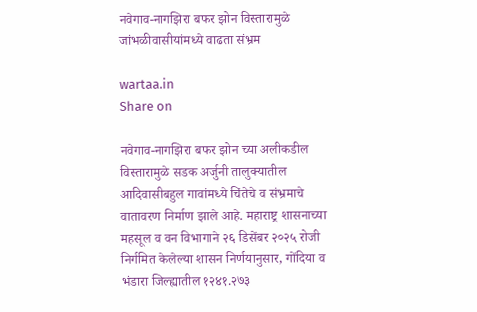नवेगाव-नागझिरा बफर झोन विस्तारामुळे जांभळीवासीयांमध्ये वाढता संभ्रम

wartaa.in
Share on

नवेगाव-नागझिरा बफर झोन च्या अलीकडील विस्तारामुळे सडक अर्जुनी तालुक्यातील आदिवासीबहुल गावांमध्ये चिंतेचे व संभ्रमाचे वातावरण निर्माण झाले आहे. महाराष्ट्र शासनाच्या महसूल व वन विभागाने २६ डिसेंबर २०२५ रोजी निर्गमित केलेल्या शासन निर्णयानुसार, गोंदिया व भंडारा जिल्ह्यातील १२४१.२७३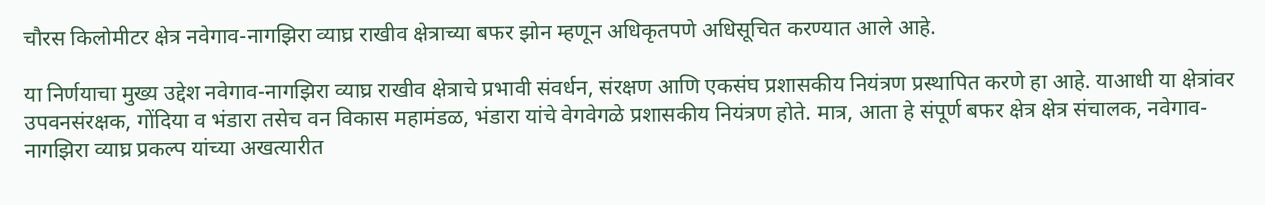चौरस किलोमीटर क्षेत्र नवेगाव-नागझिरा व्याघ्र राखीव क्षेत्राच्या बफर झोन म्हणून अधिकृतपणे अधिसूचित करण्यात आले आहे.

या निर्णयाचा मुख्य उद्देश नवेगाव-नागझिरा व्याघ्र राखीव क्षेत्राचे प्रभावी संवर्धन, संरक्षण आणि एकसंघ प्रशासकीय नियंत्रण प्रस्थापित करणे हा आहे. याआधी या क्षेत्रांवर उपवनसंरक्षक, गोंदिया व भंडारा तसेच वन विकास महामंडळ, भंडारा यांचे वेगवेगळे प्रशासकीय नियंत्रण होते. मात्र, आता हे संपूर्ण बफर क्षेत्र क्षेत्र संचालक, नवेगाव-नागझिरा व्याघ्र प्रकल्प यांच्या अखत्यारीत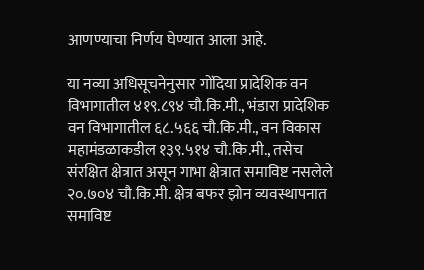आणण्याचा निर्णय घेण्यात आला आहे.

या नव्या अधिसूचनेनुसार गोंदिया प्रादेशिक वन विभागातील ४१९.८९४ चौ.कि.मी., भंडारा प्रादेशिक वन विभागातील ६८.५६६ चौ.कि.मी., वन विकास महामंडळाकडील १३९.५१४ चौ.कि.मी., तसेच संरक्षित क्षेत्रात असून गाभा क्षेत्रात समाविष्ट नसलेले २०.७०४ चौ.कि.मी. क्षेत्र बफर झोन व्यवस्थापनात समाविष्ट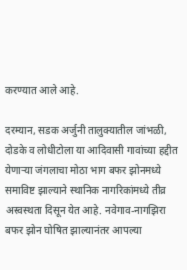करण्यात आले आहे.

दरम्यान, सडक अर्जुनी तालुक्यातील जांभळी, दोडके व लोधीटोला या आदिवासी गावांच्या हद्दीत येणाऱ्या जंगलाचा मोठा भाग बफर झोनमध्ये समाविष्ट झाल्याने स्थानिक नागरिकांमध्ये तीव्र अस्वस्थता दिसून येत आहे. नवेगाव-नागझिरा बफर झोन घोषित झाल्यानंतर आपल्या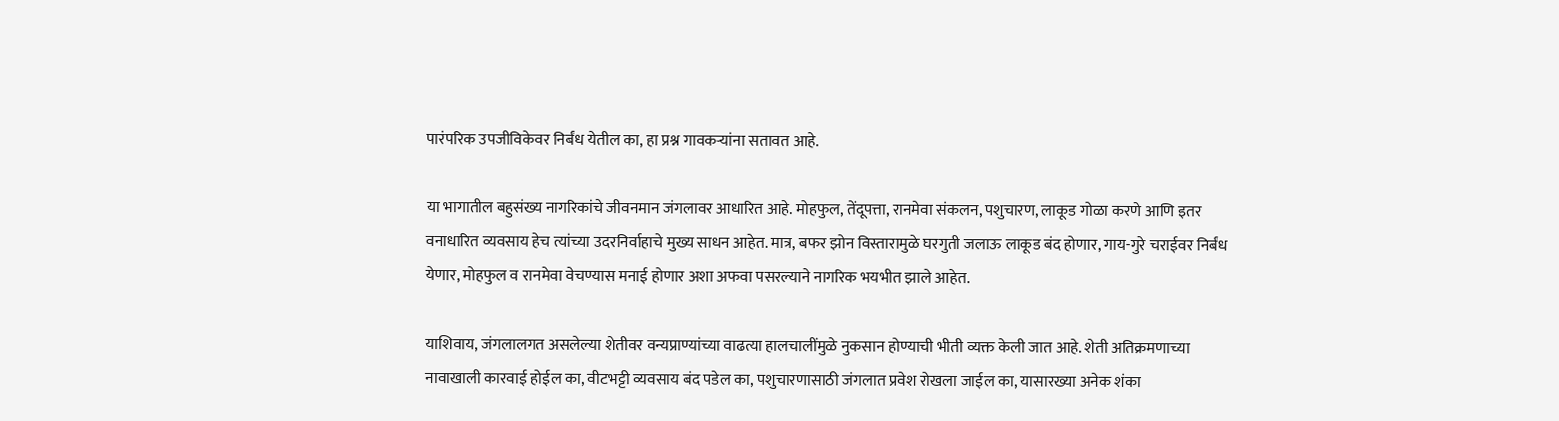पारंपरिक उपजीविकेवर निर्बंध येतील का, हा प्रश्न गावकऱ्यांना सतावत आहे.

या भागातील बहुसंख्य नागरिकांचे जीवनमान जंगलावर आधारित आहे. मोहफुल, तेंदूपत्ता, रानमेवा संकलन, पशुचारण, लाकूड गोळा करणे आणि इतर वनाधारित व्यवसाय हेच त्यांच्या उदरनिर्वाहाचे मुख्य साधन आहेत. मात्र, बफर झोन विस्तारामुळे घरगुती जलाऊ लाकूड बंद होणार, गाय-गुरे चराईवर निर्बंध येणार, मोहफुल व रानमेवा वेचण्यास मनाई होणार अशा अफवा पसरल्याने नागरिक भयभीत झाले आहेत.

याशिवाय, जंगलालगत असलेल्या शेतीवर वन्यप्राण्यांच्या वाढत्या हालचालींमुळे नुकसान होण्याची भीती व्यक्त केली जात आहे. शेती अतिक्रमणाच्या नावाखाली कारवाई होईल का, वीटभट्टी व्यवसाय बंद पडेल का, पशुचारणासाठी जंगलात प्रवेश रोखला जाईल का, यासारख्या अनेक शंका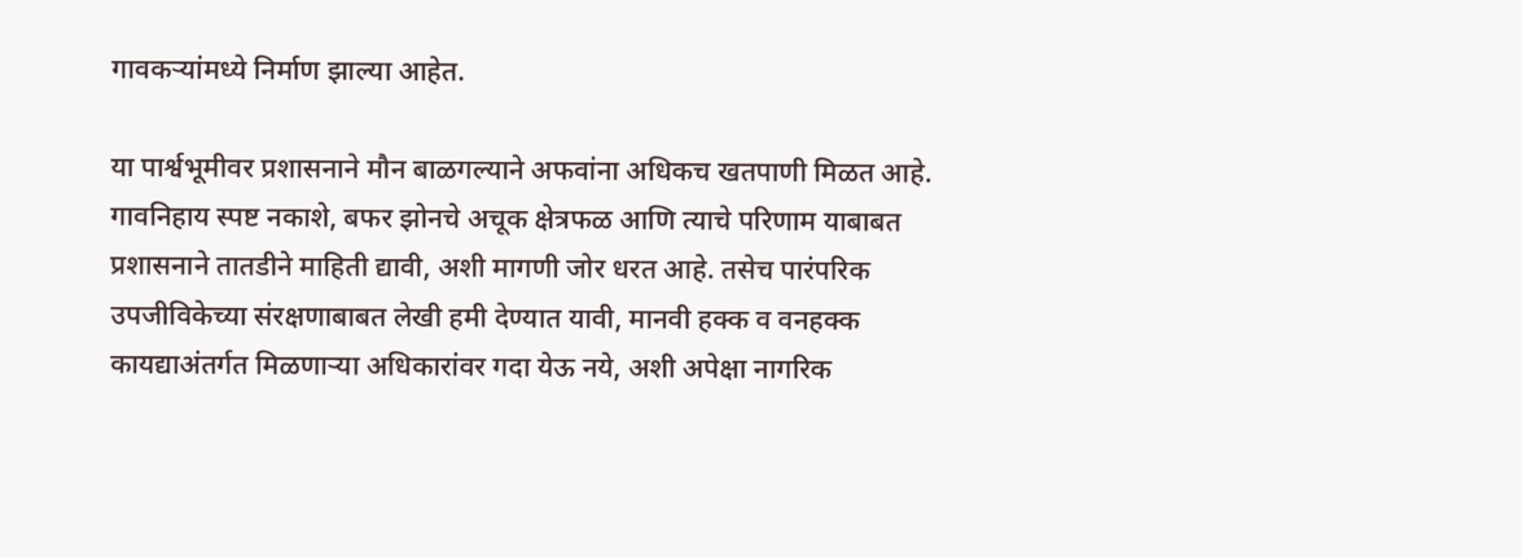गावकऱ्यांमध्ये निर्माण झाल्या आहेत.

या पार्श्वभूमीवर प्रशासनाने मौन बाळगल्याने अफवांना अधिकच खतपाणी मिळत आहे. गावनिहाय स्पष्ट नकाशे, बफर झोनचे अचूक क्षेत्रफळ आणि त्याचे परिणाम याबाबत प्रशासनाने तातडीने माहिती द्यावी, अशी मागणी जोर धरत आहे. तसेच पारंपरिक उपजीविकेच्या संरक्षणाबाबत लेखी हमी देण्यात यावी, मानवी हक्क व वनहक्क कायद्याअंतर्गत मिळणाऱ्या अधिकारांवर गदा येऊ नये, अशी अपेक्षा नागरिक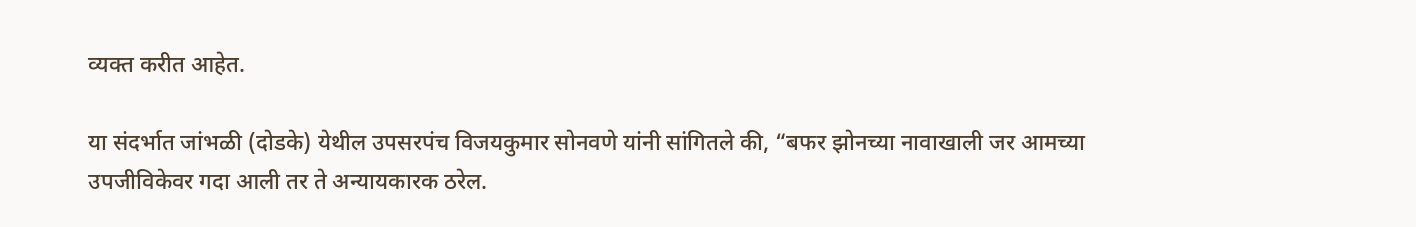व्यक्त करीत आहेत.

या संदर्भात जांभळी (दोडके) येथील उपसरपंच विजयकुमार सोनवणे यांनी सांगितले की, “बफर झोनच्या नावाखाली जर आमच्या उपजीविकेवर गदा आली तर ते अन्यायकारक ठरेल.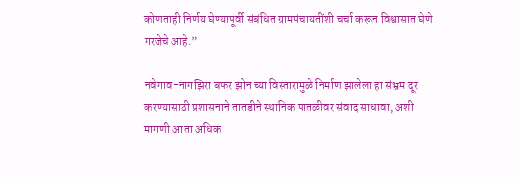कोणताही निर्णय घेण्यापूर्वी संबंधित ग्रामपंचायतींशी चर्चा करून विश्वासात घेणे गरजेचे आहे.”

नवेगाव-नागझिरा बफर झोन च्या विस्तारामुळे निर्माण झालेला हा संभ्रम दूर करण्यासाठी प्रशासनाने तातडीने स्थानिक पातळीवर संवाद साधावा, अशी मागणी आता अधिक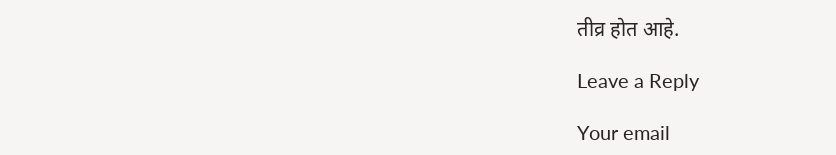तीव्र होत आहे.

Leave a Reply

Your email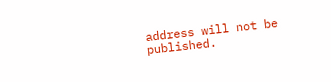address will not be published.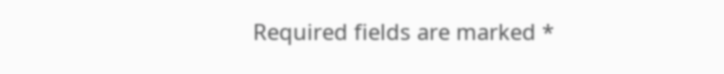Required fields are marked *